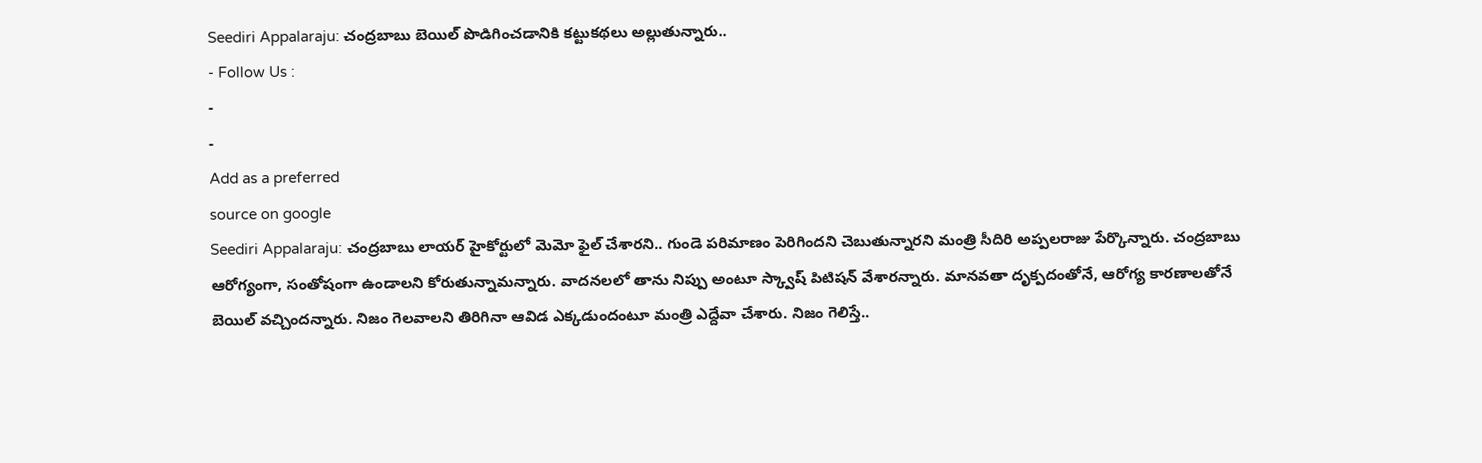Seediri Appalaraju: చంద్రబాబు బెయిల్ పొడిగించడానికి కట్టుకథలు అల్లుతున్నారు..
- Follow Us :
-
-
Add as a preferred
source on google
Seediri Appalaraju: చంద్రబాబు లాయర్ హైకోర్టులో మెమో ఫైల్ చేశారని.. గుండె పరిమాణం పెరిగిందని చెబుతున్నారని మంత్రి సీదిరి అప్పలరాజు పేర్కొన్నారు. చంద్రబాబు ఆరోగ్యంగా, సంతోషంగా ఉండాలని కోరుతున్నామన్నారు. వాదనలలో తాను నిప్పు అంటూ స్క్వాష్ పిటిషన్ వేశారన్నారు. మానవతా దృక్పదంతోనే, ఆరోగ్య కారణాలతోనే బెయిల్ వచ్చిందన్నారు. నిజం గెలవాలని తిరిగినా ఆవిడ ఎక్కడుందంటూ మంత్రి ఎద్దేవా చేశారు. నిజం గెలిస్తే..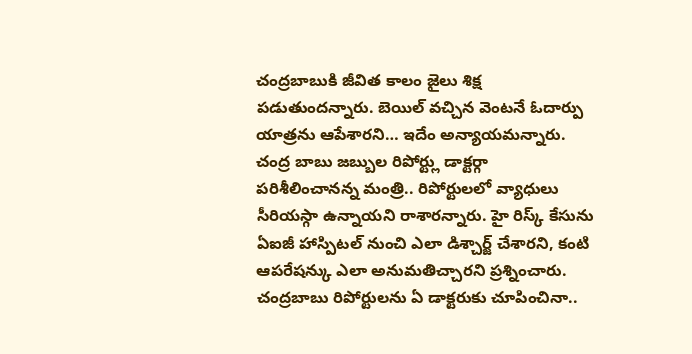చంద్రబాబుకి జీవిత కాలం జైలు శిక్ష పడుతుందన్నారు. బెయిల్ వచ్చిన వెంటనే ఓదార్పు యాత్రను ఆపేశారని… ఇదేం అన్యాయమన్నారు. చంద్ర బాబు జబ్బుల రిపోర్ట్లు డాక్టర్గా పరిశీలించానన్న మంత్రి.. రిపోర్టులలో వ్యాధులు సీరియస్గా ఉన్నాయని రాశారన్నారు. హై రిస్క్ కేసును ఏఐజీ హాస్పిటల్ నుంచి ఎలా డిశ్చార్జ్ చేశారని, కంటి ఆపరేషన్కు ఎలా అనుమతిచ్చారని ప్రశ్నించారు. చంద్రబాబు రిపోర్టులను ఏ డాక్టరుకు చూపించినా..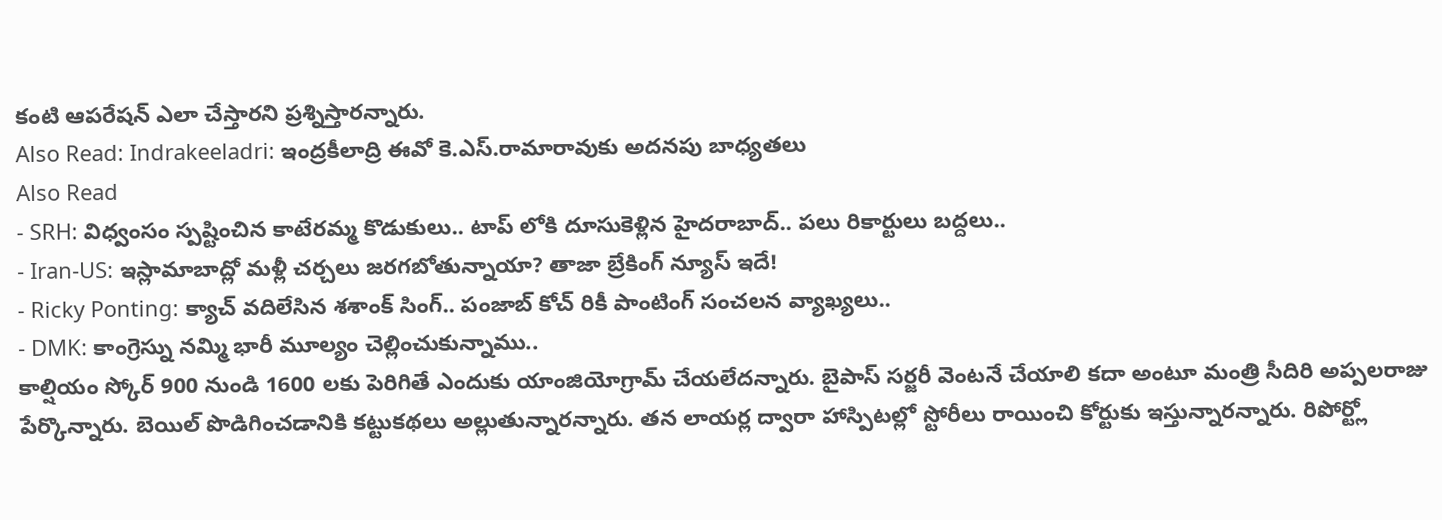కంటి ఆపరేషన్ ఎలా చేస్తారని ప్రశ్నిస్తారన్నారు.
Also Read: Indrakeeladri: ఇంద్రకీలాద్రి ఈవో కె.ఎస్.రామారావుకు అదనపు బాధ్యతలు
Also Read
- SRH: విధ్వంసం స్పష్టించిన కాటేరమ్మ కొడుకులు.. టాప్ లోకి దూసుకెళ్లిన హైదరాబాద్.. పలు రికార్టులు బద్దలు..
- Iran-US: ఇస్లామాబాద్లో మళ్లీ చర్చలు జరగబోతున్నాయా? తాజా బ్రేకింగ్ న్యూస్ ఇదే!
- Ricky Ponting: క్యాచ్ వదిలేసిన శశాంక్ సింగ్.. పంజాబ్ కోచ్ రికీ పాంటింగ్ సంచలన వ్యాఖ్యలు..
- DMK: కాంగ్రెస్ను నమ్మి భారీ మూల్యం చెల్లించుకున్నాము..
కాల్షియం స్కోర్ 900 నుండి 1600 లకు పెరిగితే ఎందుకు యాంజియోగ్రామ్ చేయలేదన్నారు. బైపాస్ సర్జరీ వెంటనే చేయాలి కదా అంటూ మంత్రి సీదిరి అప్పలరాజు పేర్కొన్నారు. బెయిల్ పొడిగించడానికి కట్టుకథలు అల్లుతున్నారన్నారు. తన లాయర్ల ద్వారా హాస్పిటల్లో స్టోరీలు రాయించి కోర్టుకు ఇస్తున్నారన్నారు. రిపోర్ట్లో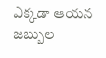ఎక్కడా ఆయన జబ్బుల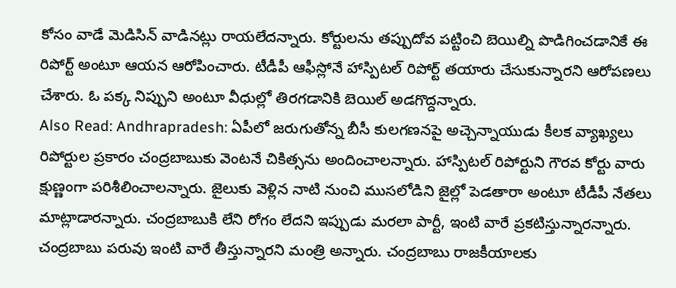కోసం వాడే మెడిసిన్ వాడినట్లు రాయలేదన్నారు. కోర్టులను తప్పుదోవ పట్టించి బెయిల్ని పొడిగించడానికే ఈ రిపోర్ట్ అంటూ ఆయన ఆరోపించారు. టీడీపీ ఆఫీస్లోనే హాస్పిటల్ రిపోర్ట్ తయారు చేసుకున్నారని ఆరోపణలు చేశారు. ఓ పక్క నిప్పుని అంటూ వీధుల్లో తిరగడానికి బెయిల్ అడగొద్దన్నారు.
Also Read: Andhrapradesh: ఏపీలో జరుగుతోన్న బీసీ కులగణనపై అచ్చెన్నాయుడు కీలక వ్యాఖ్యలు
రిపోర్టుల ప్రకారం చంద్రబాబుకు వెంటనే చికిత్సను అందించాలన్నారు. హాస్పిటల్ రిపోర్టుని గౌరవ కోర్టు వారు క్షుణ్ణంగా పరిశీలించాలన్నారు. జైలుకు వెళ్లిన నాటి నుంచి ముసలోడిని జైల్లో పెడతారా అంటూ టీడీపీ నేతలు మాట్లాడారన్నారు. చంద్రబాబుకి లేని రోగం లేదని ఇప్పుడు మరలా పార్టీ, ఇంటి వారే ప్రకటిస్తున్నారన్నారు. చంద్రబాబు పరువు ఇంటి వారే తీస్తున్నారని మంత్రి అన్నారు. చంద్రబాబు రాజకీయాలకు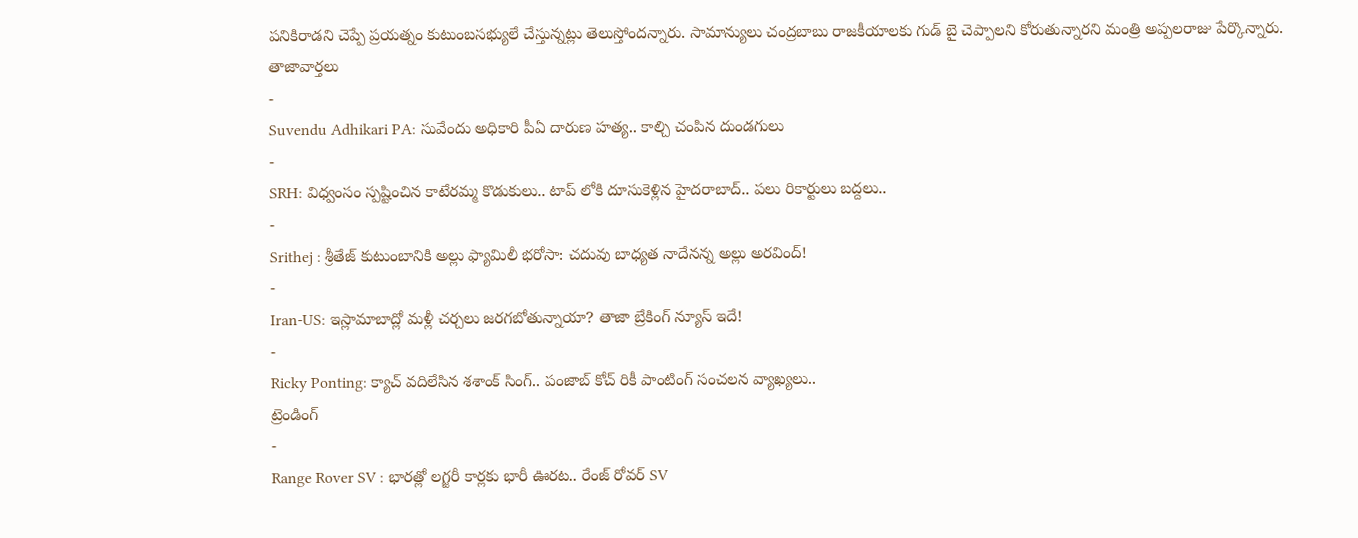పనికిరాడని చెప్పే ప్రయత్నం కుటుంబసభ్యులే చేస్తున్నట్లు తెలుస్తోందన్నారు. సామాన్యులు చంద్రబాబు రాజకీయాలకు గుడ్ బై చెప్పాలని కోరుతున్నారని మంత్రి అప్పలరాజు పేర్కొన్నారు.
తాజావార్తలు
-
Suvendu Adhikari PA: సువేందు అధికారి పీఏ దారుణ హత్య.. కాల్చి చంపిన దుండగులు
-
SRH: విధ్వంసం స్పష్టించిన కాటేరమ్మ కొడుకులు.. టాప్ లోకి దూసుకెళ్లిన హైదరాబాద్.. పలు రికార్టులు బద్దలు..
-
Srithej : శ్రీతేజ్ కుటుంబానికి అల్లు ఫ్యామిలీ భరోసా: చదువు బాధ్యత నాదేనన్న అల్లు అరవింద్!
-
Iran-US: ఇస్లామాబాద్లో మళ్లీ చర్చలు జరగబోతున్నాయా? తాజా బ్రేకింగ్ న్యూస్ ఇదే!
-
Ricky Ponting: క్యాచ్ వదిలేసిన శశాంక్ సింగ్.. పంజాబ్ కోచ్ రికీ పాంటింగ్ సంచలన వ్యాఖ్యలు..
ట్రెండింగ్
-
Range Rover SV : భారత్లో లగ్జరీ కార్లకు భారీ ఊరట.. రేంజ్ రోవర్ SV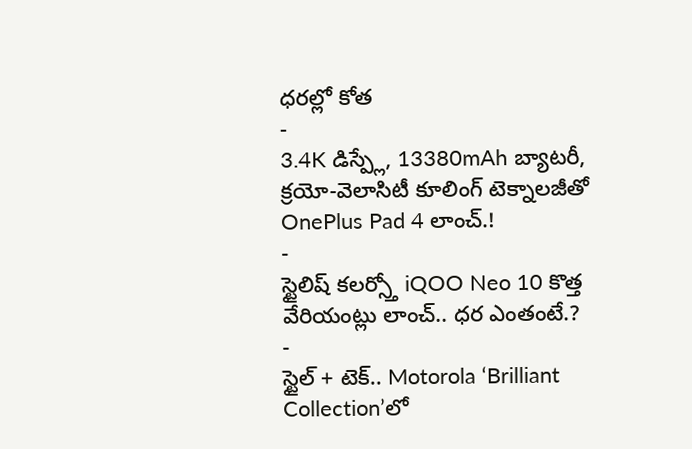ధరల్లో కోత
-
3.4K డిస్ప్లే, 13380mAh బ్యాటరీ, క్రయో-వెలాసిటీ కూలింగ్ టెక్నాలజీతో OnePlus Pad 4 లాంచ్.!
-
స్టైలిష్ కలర్స్తో iQOO Neo 10 కొత్త వేరియంట్లు లాంచ్.. ధర ఎంతంటే.?
-
స్టైల్ + టెక్.. Motorola ‘Brilliant Collection’లో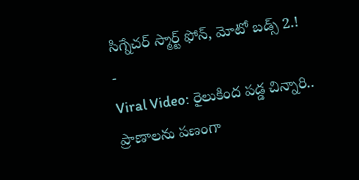సిగ్నేచర్ స్మార్ట్ ఫోన్, మోటో బడ్స్ 2.!
-
Viral Video: రైలుకింద పడ్డ చిన్నారి.. ప్రాణాలను పణంగా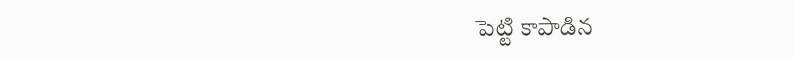పెట్టి కాపాడిన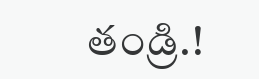తండ్రి.!